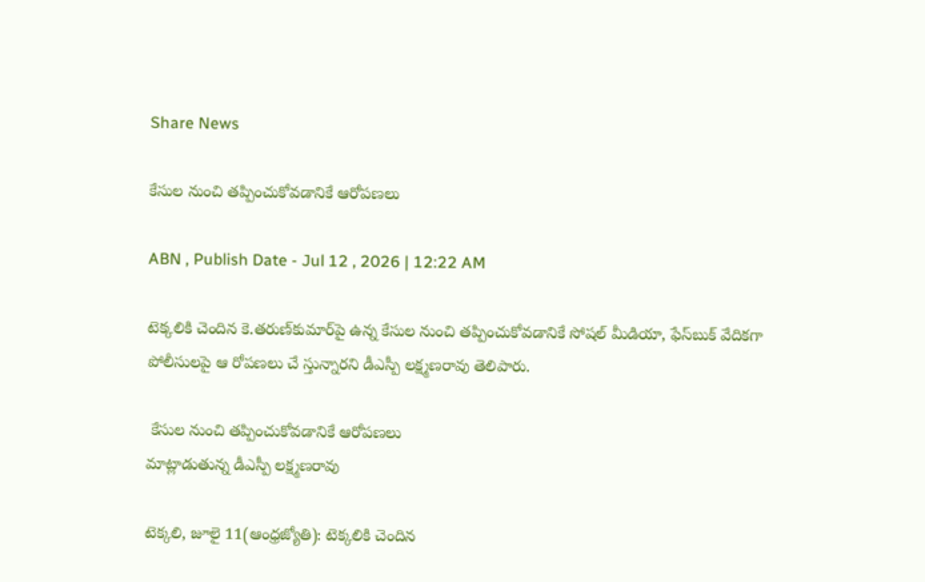Share News

కేసుల నుంచి తప్పించుకోవడానికే ఆరోపణలు

ABN , Publish Date - Jul 12 , 2026 | 12:22 AM

టెక్కలికి చెందిన కె.తరుణ్‌కుమార్‌పై ఉన్న కేసుల నుంచి తప్పించుకోవడానికే సోషల్‌ మీడియా, ఫేస్‌బుక్‌ వేదికగా పోలీసులపై ఆ రోపణలు చే స్తున్నారని డీఎస్పీ లక్ష్మణరావు తెలిపారు.

 కేసుల నుంచి తప్పించుకోవడానికే ఆరోపణలు
మాట్లాడుతున్న డీఎస్పీ లక్ష్మణరావు

టెక్కలి, జూలై 11(ఆంధ్రజ్యోతి): టెక్కలికి చెందిన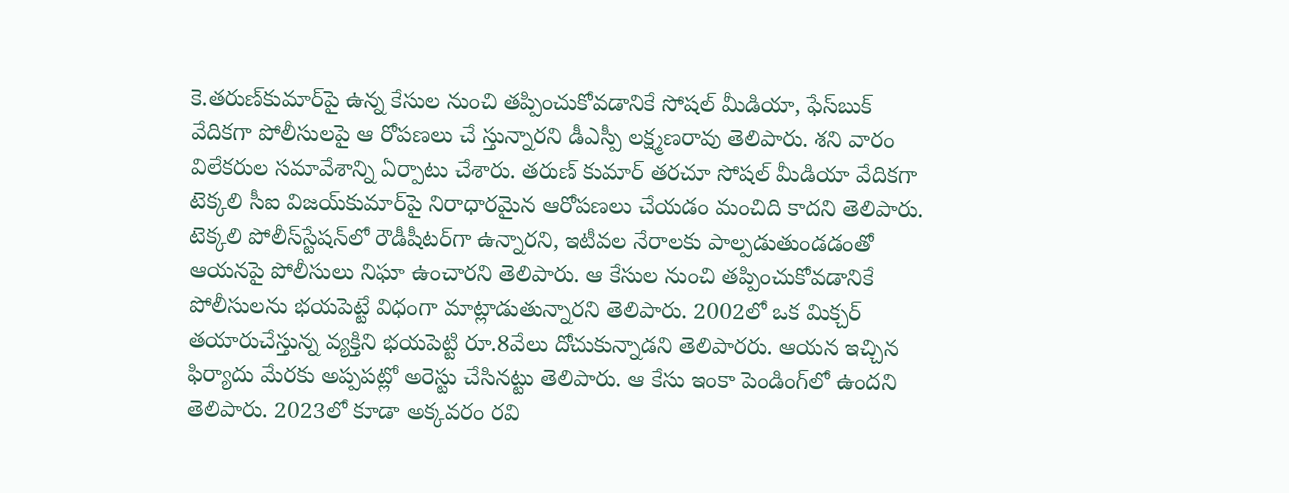కె.తరుణ్‌కుమార్‌పై ఉన్న కేసుల నుంచి తప్పించుకోవడానికే సోషల్‌ మీడియా, ఫేస్‌బుక్‌ వేదికగా పోలీసులపై ఆ రోపణలు చే స్తున్నారని డీఎస్పీ లక్ష్మణరావు తెలిపారు. శని వారం విలేకరుల సమావేశాన్ని ఏర్పాటు చేశారు. తరుణ్‌ కుమార్‌ తరచూ సోషల్‌ మీడియా వేదికగా టెక్కలి సీఐ విజయ్‌కుమార్‌పై నిరాధారమైన ఆరోపణలు చేయడం మంచిది కాదని తెలిపారు. టెక్కలి పోలీస్‌స్టేషన్‌లో రౌడీషీటర్‌గా ఉన్నారని, ఇటీవల నేరాలకు పాల్పడుతుండడంతో ఆయనపై పోలీసులు నిఘా ఉంచారని తెలిపారు. ఆ కేసుల నుంచి తప్పించుకోవడానికే పోలీసులను భయపెట్టే విధంగా మాట్లాడుతున్నారని తెలిపారు. 2002లో ఒక మిక్చర్‌ తయారుచేస్తున్న వ్యక్తిని భయపెట్టి రూ.8వేలు దోచుకున్నాడని తెలిపారరు. ఆయన ఇచ్చిన ఫిర్యాదు మేరకు అప్పపట్లో అరెస్టు చేసినట్టు తెలిపారు. ఆ కేసు ఇంకా పెండింగ్‌లో ఉందని తెలిపారు. 2023లో కూడా అక్కవరం రవి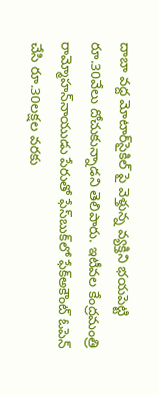దాబా వద్ద మోటార్‌సైకిల్‌ పై వెళ్తున్న వ్యక్తిని భయపెట్టి రూ.30వేలు దోచుకున్నాడని తెలిపారు. ఇటీవల కేంద్రమంత్రి రామ్మోహన్‌నాయుడు పేరుతో ఫేస్‌బుక్‌లో ఫేక్‌అకౌంట్‌ ఓపెన్‌ చేసి రూ.30లక్షల వరకు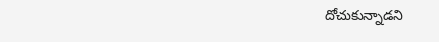దోచుకున్నాడని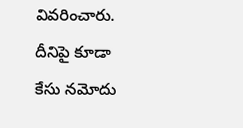వివరించారు. దీనిపై కూడా కేసు నమోదు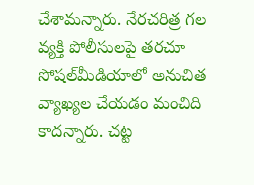చేశామన్నారు. నేరచరిత్ర గల వ్యక్తి పోలీసులపై తరచూ సోషల్‌మీడియాలో అనుచిత వ్యాఖ్యల చేయడం మంచిది కాదన్నారు. చట్ట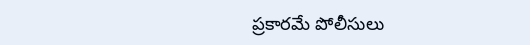ప్రకారమే పోలీసులు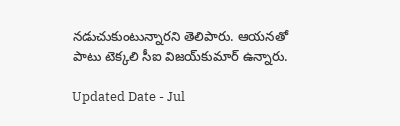నడుచుకుంటున్నారని తెలిపారు. ఆయనతో పాటు టెక్కలి సీఐ విజయ్‌కుమార్‌ ఉన్నారు.

Updated Date - Jul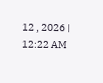12 , 2026 | 12:22 AM